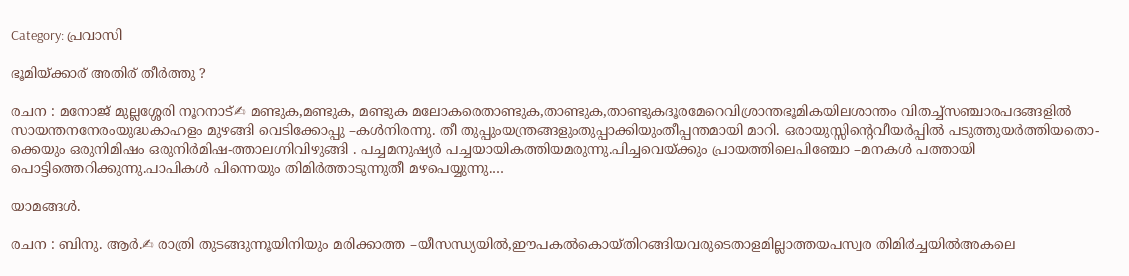Category: പ്രവാസി

ഭൂമിയ്ക്കാര് അതിര് തീർത്തു ?

രചന : മനോജ് മുല്ലശ്ശേരി നൂറനാട്✍ മണ്ടുക,മണ്ടുക, മണ്ടുക മലോകരെതാണ്ടുക,താണ്ടുക,താണ്ടുകദൂരമേറെവിശ്രാന്തഭൂമികയിലശാന്തം വിതച്ച്സഞ്ചാരപദങ്ങളിൽ സായന്തനനേരംയുദ്ധകാഹളം മുഴങ്ങി വെടിക്കോപ്പു –കൾനിരന്നു. തീ തുപ്പുംയന്ത്രങ്ങളുംതുപ്പാക്കിയുംതീപ്പന്തമായി മാറി. ഒരായുസ്സിന്റെവീയർപ്പിൽ പടുത്തുയർത്തിയതൊ-ക്കെയും ഒരുനിമിഷം ഒരുനിർമിഷ-ത്താലഗ്നിവിഴുങ്ങി . പച്ചമനുഷ്യർ പച്ചയായികത്തിയമരുന്നു.പിച്ചവെയ്ക്കും പ്രായത്തിലെപിഞ്ചോ –മനകൾ പത്തായി പൊട്ടിത്തെറിക്കുന്നു.പാപികൾ പിന്നെയും തിമിർത്താടുന്നുതീ മഴപെയ്യുന്നു.…

യാമങ്ങൾ.

രചന : ബിനു. ആർ.✍ രാത്രി തുടങ്ങുന്നൂയിനിയും മരിക്കാത്ത –യീസന്ധ്യയിൽ,ഈപകൽകൊയ്തിറങ്ങിയവരുടെതാളമില്ലാത്തയപസ്വര തിമി൪ച്ചയിൽഅകലെ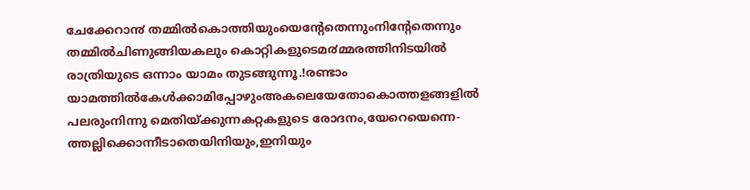ചേക്കേറാ൯ തമ്മിൽകൊത്തിയുംയെന്റേതെന്നുംനിന്റേതെന്നും തമ്മിൽചിണുങ്ങിയകലും കൊറ്റികളുടെമ൪മ്മരത്തിനിടയിൽ രാത്രിയുടെ ഒന്നാം യാമം തുടങ്ങുന്നൂ.!രണ്ടാം യാമത്തിൽകേൾക്കാമിപ്പോഴുംഅകലെയേതോകൊത്തളങ്ങളിൽ പലരുംനിന്നു മെതിയ്ക്കുന്നകറ്റകളുടെ രോദനം,യേറെയെന്നെ-ത്തല്ലിക്കൊന്നീടാതെയിനിയും,ഇനിയും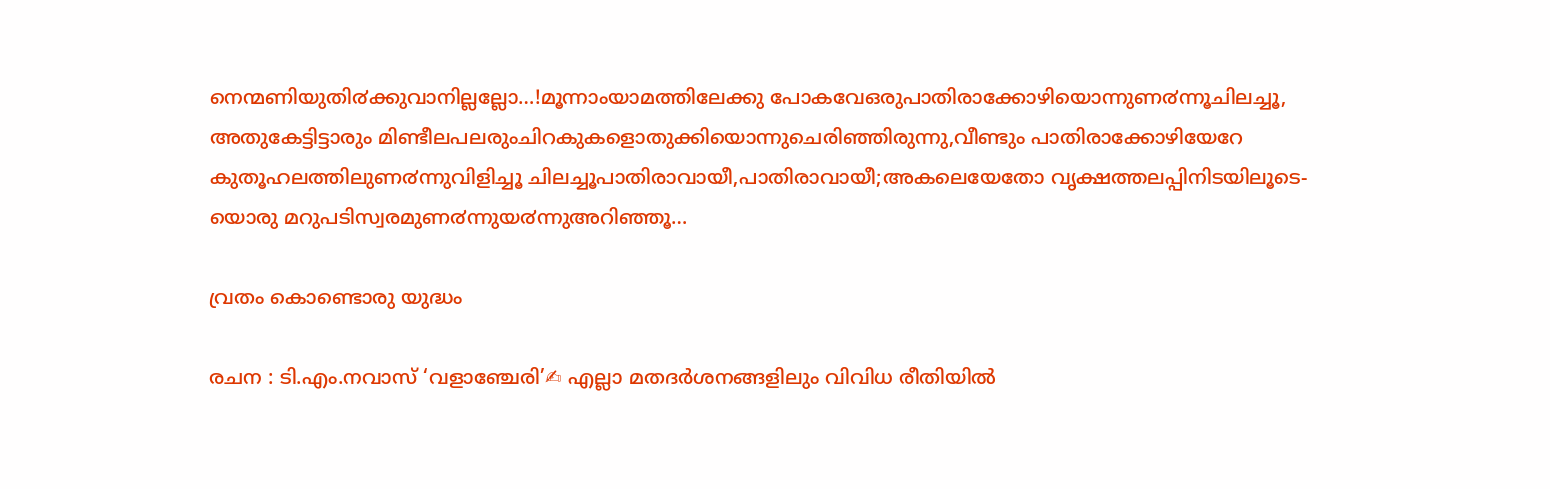നെന്മണിയുതി൪ക്കുവാനില്ലല്ലോ…!മൂന്നാംയാമത്തിലേക്കു പോകവേഒരുപാതിരാക്കോഴിയൊന്നുണ൪ന്നൂചിലച്ചൂ, അതുകേട്ടിട്ടാരും മിണ്ടീലപലരുംചിറകുകളൊതുക്കിയൊന്നുചെരിഞ്ഞിരുന്നു,വീണ്ടും പാതിരാക്കോഴിയേറേ കുതൂഹലത്തിലുണ൪ന്നുവിളിച്ചൂ ചിലച്ചൂപാതിരാവായീ,പാതിരാവായീ;അകലെയേതോ വൃക്ഷത്തലപ്പിനിടയിലൂടെ-യൊരു മറുപടിസ്വരമുണ൪ന്നുയ൪ന്നുഅറിഞ്ഞൂ…

വ്രതം കൊണ്ടൊരു യുദ്ധം

രചന : ടി.എം.നവാസ് ‘വളാഞ്ചേരി’✍ എല്ലാ മതദർശനങ്ങളിലും വിവിധ രീതിയിൽ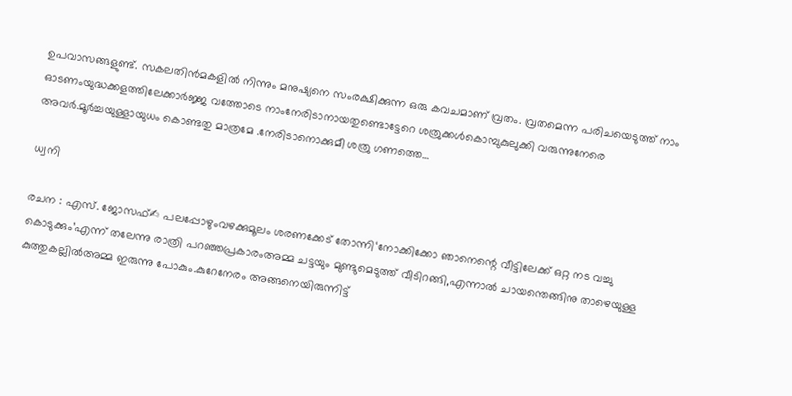ഉപവാസങ്ങളുണ്ട്. സകലതിൻമകളിൽ നിന്നും മനുഷ്യനെ സംരക്ഷിക്കുന്ന ഒരു കവചമാണ് വ്രതം. വ്രതമെന്ന പരിചയെടുത്ത് നാം ഓടണംയുദ്ധക്കളത്തിലേക്കാർജ്ജ വത്തോടെ നാംനേരിടാനായതുണ്ടൊട്ടേറെ ശത്രുക്കൾകൊമ്പുകുലുക്കി വരുന്നുനേരെ അവർ.മൂർച്ചയുള്ളായുധം കൊണ്ടതു മാത്രമേ .നേരിടാനൊക്കുമീ ശത്രു ഗണത്തെ…

ധ്വനി

രചന : എസ്. ജോസഫ്‌✍ പലപ്പോഴുംവഴക്കുമൂലം ശരണക്കേട് തോന്നി‘നോക്കിക്കോ ഞാനെന്റെ വീട്ടിലേക്ക് ഒറ്റ നട വച്ചു കൊടുക്കും’എന്ന് തലേന്നു രാത്രി പറഞ്ഞപ്രകാരംഅമ്മ ചട്ടയും മുണ്ടുമെടുത്ത് വീടിറങ്ങി,എന്നാൽ ചായന്തെങ്ങിനു താഴെയുള്ള കുത്തുകല്ലിൽഅമ്മ ഇരുന്നു പോകും.കുറേനേരം അങ്ങനെയിരുന്നിട്ട്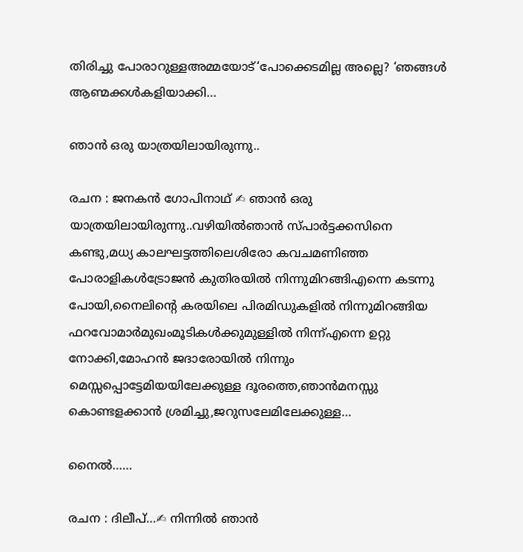തിരിച്ചു പോരാറുള്ളഅമ്മയോട്‘പോക്കെടമില്ല അല്ലെ? ‘ഞങ്ങൾ ആണ്മക്കൾകളിയാക്കി…

ഞാൻ ഒരു യാത്രയിലായിരുന്നു..

രചന : ജനകൻ ഗോപിനാഥ് ✍ ഞാൻ ഒരു യാത്രയിലായിരുന്നു..വഴിയിൽഞാൻ സ്പാർട്ടക്കസിനെ കണ്ടു,മധ്യ കാലഘട്ടത്തിലെശിരോ കവചമണിഞ്ഞ പോരാളികൾട്രോജൻ കുതിരയിൽ നിന്നുമിറങ്ങിഎന്നെ കടന്നു പോയി,നൈലിന്റെ കരയിലെ പിരമിഡുകളിൽ നിന്നുമിറങ്ങിയ ഫറവോമാർമുഖംമൂടികൾക്കുമുള്ളിൽ നിന്ന്എന്നെ ഉറ്റു നോക്കി,മോഹൻ ജദാരോയിൽ നിന്നും മെസ്സപ്പൊട്ടേമിയയിലേക്കുള്ള ദൂരത്തെ,ഞാൻമനസ്സു കൊണ്ടളക്കാൻ ശ്രമിച്ചു,ജറുസലേമിലേക്കുള്ള…

നൈൽ……

രചന : ദിലീപ്…✍ നിന്നിൽ ഞാൻ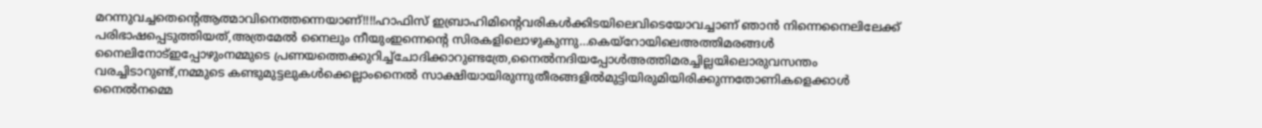മറന്നുവച്ചതെന്റെആത്മാവിനെത്തന്നെയാണ്!!!!ഹാഫിസ് ഇബ്രാഹിമിന്റെവരികൾക്കിടയിലെവിടെയോവച്ചാണ് ഞാൻ നിന്നെനൈലിലേക്ക് പരിഭാഷപ്പെടുത്തിയത്,അത്രമേൽ നൈലും നീയുംഇന്നെന്റെ സിരകളിലൊഴുകുന്നു…കെയ്റോയിലെഅത്തിമരങ്ങൾ നൈലിനോട്ഇപ്പോഴുംനമ്മുടെ പ്രണയത്തെക്കുറിച്ച്ചോദിക്കാറുണ്ടത്രേ,നൈൽനദിയപ്പോൾഅത്തിമരച്ചില്ലയിലൊരുവസന്തം വരച്ചിടാറുണ്ട്,നമ്മുടെ കണ്ടുമുട്ടലുകൾക്കെല്ലാംനൈൽ സാക്ഷിയായിരുന്നുതീരങ്ങളിൽമുട്ടിയിരുമിയിരിക്കുന്നതോണികളെക്കാൾ നൈൽനമ്മെ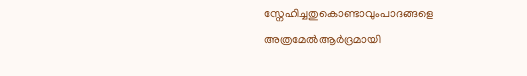സ്നേഹിച്ചതുകൊണ്ടാവുംപാദങ്ങളെ അത്രമേൽആർദ്രമായി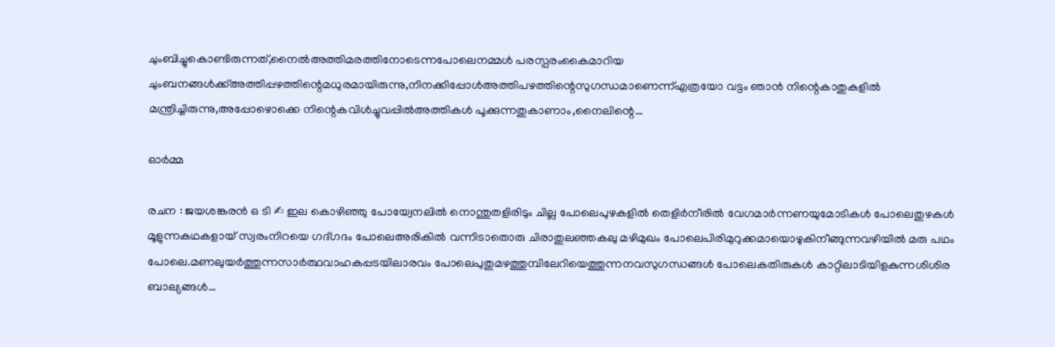ചുംബിച്ചുകൊണ്ടിരുന്നത്,നൈൽഅത്തിമരത്തിനോടെന്നപോലെനമ്മൾ പരസ്പരംകൈമാറിയ ചുംബനങ്ങൾക്ക്അത്തിപ്പഴത്തിന്റെമധുരമായിരുന്നു,നിനക്കിപ്പോൾഅത്തിപഴത്തിന്റെസുഗന്ധമാണെന്ന്എത്രയോ വട്ടം ഞാൻ നിന്റെകാതുകളിൽ മന്ത്രിച്ചിരുന്നു,അപ്പോഴൊക്കെ നിന്റെകവിൾച്ചുവപ്പിൽഅത്തികൾ പൂക്കുന്നതുകാണാം,നൈലിന്റെ…

ഓർമ്മ

രചന : ജയശങ്കരൻ ഒ ടി ✍ ഇല കൊഴിഞ്ഞു പോയ്വേനലിൽ നൊന്തുതളിരിടും ചില്ല പോലെപുഴകളിൽ തെളിർനീരിൽ വേഗമാർന്നണയുമോടികൾ പോലെതുഴകൾ മൂളുന്നകഥകളായ് സ്വരംനിറയെ ഗദ്ഗദം പോലെഅരികിൽ വന്നിടാതൊരു ചിരാതുലഞ്ഞകലു മഴിമുഖം പോലെപിരിമുറുക്കമായൊഴുകിനീങ്ങുന്നവഴിയിൽ മരു പഥം പോലെ.മണലുയർത്തുന്നസാർത്ഥവാഹകപ്പടയിലാരവം പോലെപുതുമഴത്തുമ്പിലേറിയെത്തുന്നനവസുഗന്ധങ്ങൾ പോലെകതിരുകൾ കാറ്റിലാടിയിളകുന്നശിശിര ബാല്യങ്ങൾ…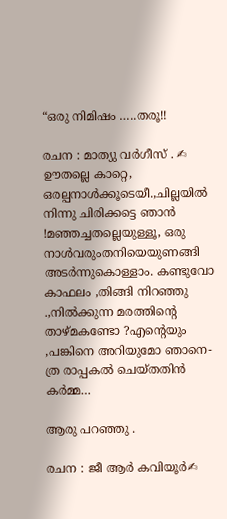“ഒരു നിമിഷം …..തരൂ!!

രചന : മാത്യു വർഗീസ് . ✍ ഊതല്ലെ കാറ്റെ, ഒരല്പനാൾക്കൂടെയീ.,ചില്ലയിൽ നിന്നു ചിരിക്കട്ടെ ഞാൻ !മഞ്ഞച്ചതല്ലെയുള്ളൂ, ഒരു നാൾവരുംതനിയെയുണങ്ങി അടർന്നുകൊള്ളാം. കണ്ടുവോ കാഫലം ,തിങ്ങി നിറഞ്ഞു .,നിൽക്കുന്ന മരത്തിന്റെ താഴ്മകണ്ടോ ?എന്റെയും ,പങ്കിനെ അറിയുമോ ഞാനെ-ത്ര രാപ്പകൽ ചെയ്തതിൻ കർമ്മ…

ആരു പറഞ്ഞു .

രചന : ജീ ആർ കവിയൂർ✍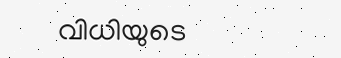വിധിയുടെ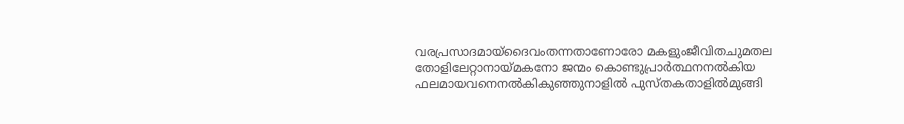വരപ്രസാദമായ്ദൈവംതന്നതാണോരോ മകളുംജീവിതചുമതല തോളിലേറ്റാനായ്മകനോ ജന്മം കൊണ്ടുപ്രാർത്ഥനനൽകിയ ഫലമായവനെനൽകികുഞ്ഞുനാളിൽ പുസ്തകതാളിൽമുങ്ങി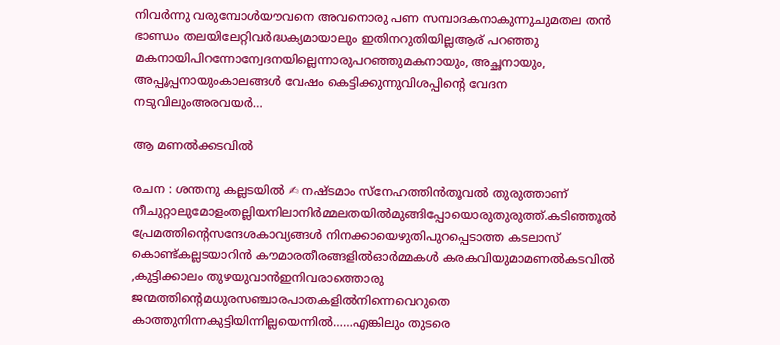നിവർന്നു വരുമ്പോൾയൗവനെ അവനൊരു പണ സമ്പാദകനാകുന്നുചുമതല തൻ ഭാണ്ഡം തലയിലേറ്റിവർദ്ധക്യമായാലും ഇതിനറുതിയില്ലആര് പറഞ്ഞു മകനായിപിറന്നോന്വേദനയില്ലെന്നാരുപറഞ്ഞുമകനായും, അച്ഛനായും, അപ്പൂപ്പനായുംകാലങ്ങൾ വേഷം കെട്ടിക്കുന്നുവിശപ്പിന്റെ വേദന നടുവിലുംഅരവയർ…

ആ മണൽക്കടവിൽ

രചന : ശന്തനു കല്ലടയിൽ ✍ നഷ്ടമാം സ്നേഹത്തിൻതൂവൽ തുരുത്താണ് നീചുറ്റാലുമോളംതല്ലിയനിലാനിർമ്മലതയിൽമുങ്ങിപ്പോയൊരുതുരുത്ത്.കടിഞ്ഞൂൽ പ്രേമത്തിന്റെസന്ദേശകാവ്യങ്ങൾ നിനക്കായെഴുതിപുറപ്പെടാത്ത കടലാസ് കൊണ്ട്കല്ലടയാറിൻ കൗമാരതീരങ്ങളിൽഓർമ്മകൾ കരകവിയുമാമണൽകടവിൽ ,കുട്ടിക്കാലം തുഴയുവാൻഇനിവരാത്തൊരു ജന്മത്തിന്റെമധുരസഞ്ചാരപാതകളിൽനിന്നെവെറുതെ കാത്തുനിന്നകുട്ടിയിന്നില്ലയെന്നിൽ……എങ്കിലും തുടരെ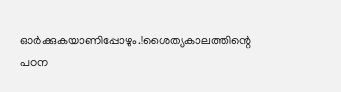ഓർക്കുകയാണിപ്പോഴും.!ശൈത്യകാലത്തിന്റെ പഠന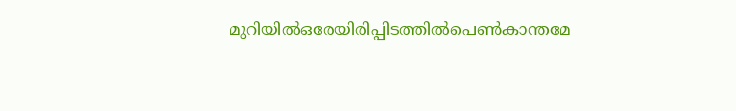മുറിയിൽഒരേയിരിപ്പിടത്തിൽപെൺകാന്തമേ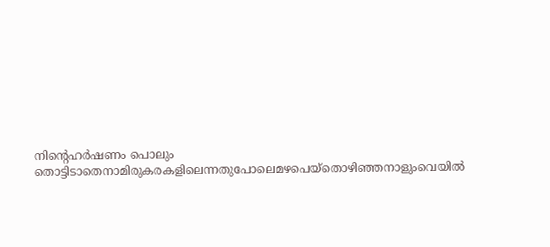നിന്റെഹർഷണം പൊലും തൊട്ടിടാതെനാമിരുകരകളിലെന്നതുപോലെമഴപെയ്തൊഴിഞ്ഞനാളുംവെയിൽ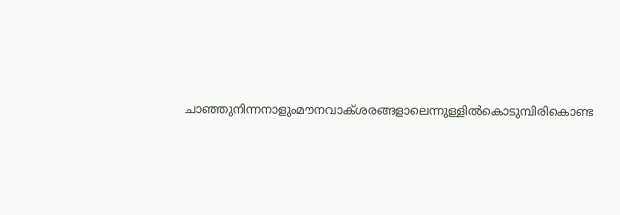ചാഞ്ഞുനിന്നനാളുംമൗനവാക്ശരങ്ങളാലെന്നുള്ളിൽകൊടുമ്പിരികൊണ്ട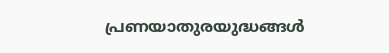പ്രണയാതുരയുദ്ധങ്ങൾ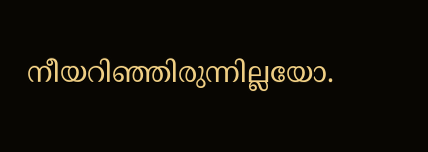നീയറിഞ്ഞിരുന്നില്ലയോ.